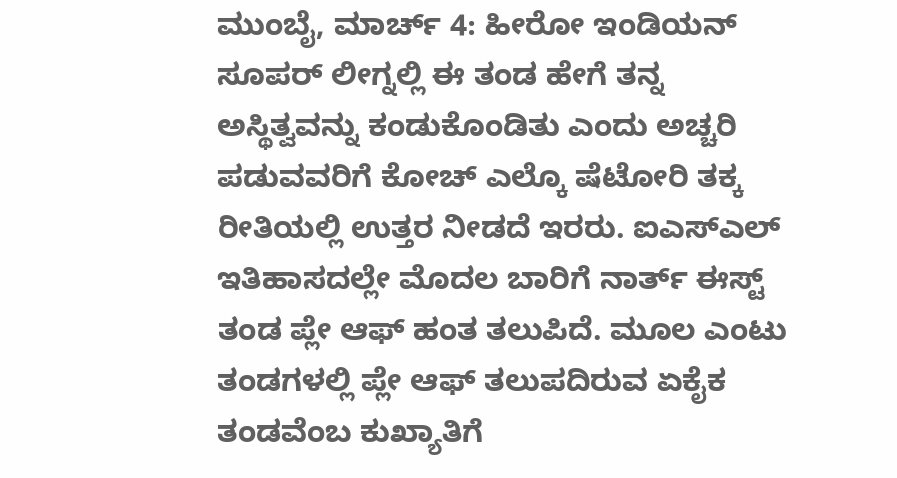ಮುಂಬೈ, ಮಾರ್ಚ್ 4: ಹೀರೋ ಇಂಡಿಯನ್ ಸೂಪರ್ ಲೀಗ್ನಲ್ಲಿ ಈ ತಂಡ ಹೇಗೆ ತನ್ನ ಅಸ್ಥಿತ್ವವನ್ನು ಕಂಡುಕೊಂಡಿತು ಎಂದು ಅಚ್ಚರಿ ಪಡುವವರಿಗೆ ಕೋಚ್ ಎಲ್ಕೊ ಷೆಟೋರಿ ತಕ್ಕ ರೀತಿಯಲ್ಲಿ ಉತ್ತರ ನೀಡದೆ ಇರರು. ಐಎಸ್ಎಲ್ ಇತಿಹಾಸದಲ್ಲೇ ಮೊದಲ ಬಾರಿಗೆ ನಾರ್ತ್ ಈಸ್ಟ್ ತಂಡ ಪ್ಲೇ ಆಫ್ ಹಂತ ತಲುಪಿದೆ. ಮೂಲ ಎಂಟು ತಂಡಗಳಲ್ಲಿ ಪ್ಲೇ ಆಫ್ ತಲುಪದಿರುವ ಏಕೈಕ ತಂಡವೆಂಬ ಕುಖ್ಯಾತಿಗೆ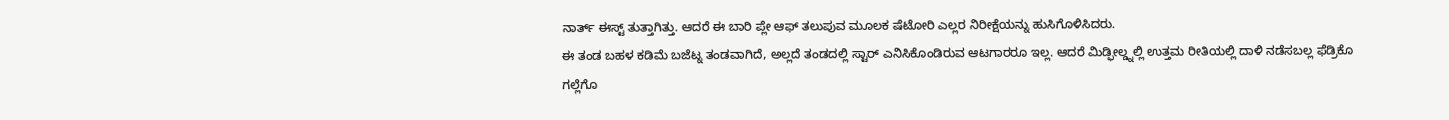ನಾರ್ತ್ ಈಸ್ಟ್ ತುತ್ತಾಗಿತ್ತು. ಆದರೆ ಈ ಬಾರಿ ಪ್ಲೇ ಆಫ್ ತಲುಪುವ ಮೂಲಕ ಷೆಟೋರಿ ಎಲ್ಲರ ನಿರೀಕ್ಷೆಯನ್ನು ಹುಸಿಗೊಳಿಸಿದರು.
ಈ ತಂಡ ಬಹಳ ಕಡಿಮೆ ಬಜೆಟ್ನ ತಂಡವಾಗಿದೆ, ಅಲ್ಲದೆ ತಂಡದಲ್ಲಿ ಸ್ಟಾರ್ ಎನಿಸಿಕೊಂಡಿರುವ ಆಟಗಾರರೂ ಇಲ್ಲ. ಆದರೆ ಮಿಡ್ಫೀಲ್ಡ್ನಲ್ಲಿ ಉತ್ತಮ ರೀತಿಯಲ್ಲಿ ದಾಳಿ ನಡೆಸಬಲ್ಲ ಫೆಡ್ರಿಕೊ ಗಲ್ಲೆಗೊ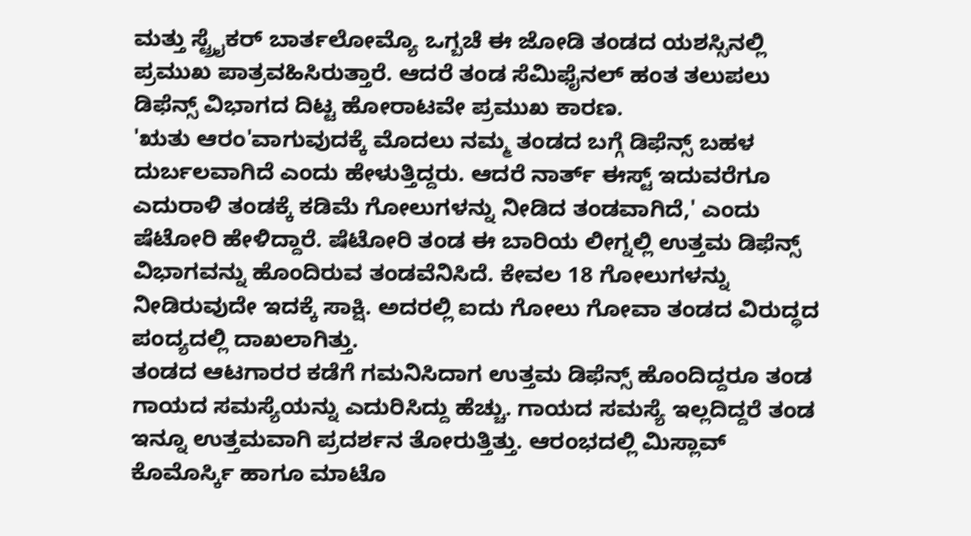ಮತ್ತು ಸ್ಟ್ರೈಕರ್ ಬಾರ್ತಲೋಮ್ಯೊ ಒಗ್ಬಚೆ ಈ ಜೋಡಿ ತಂಡದ ಯಶಸ್ಸಿನಲ್ಲಿ ಪ್ರಮುಖ ಪಾತ್ರವಹಿಸಿರುತ್ತಾರೆ. ಆದರೆ ತಂಡ ಸೆಮಿಫೈನಲ್ ಹಂತ ತಲುಪಲು ಡಿಫೆನ್ಸ್ ವಿಭಾಗದ ದಿಟ್ಟ ಹೋರಾಟವೇ ಪ್ರಮುಖ ಕಾರಣ.
'ಋತು ಆರಂ'ವಾಗುವುದಕ್ಕೆ ಮೊದಲು ನಮ್ಮ ತಂಡದ ಬಗ್ಗೆ ಡಿಫೆನ್ಸ್ ಬಹಳ ದುರ್ಬಲವಾಗಿದೆ ಎಂದು ಹೇಳುತ್ತಿದ್ದರು. ಆದರೆ ನಾರ್ತ್ ಈಸ್ಟ್ ಇದುವರೆಗೂ ಎದುರಾಳಿ ತಂಡಕ್ಕೆ ಕಡಿಮೆ ಗೋಲುಗಳನ್ನು ನೀಡಿದ ತಂಡವಾಗಿದೆ,' ಎಂದು ಷೆಟೋರಿ ಹೇಳಿದ್ದಾರೆ. ಷೆಟೋರಿ ತಂಡ ಈ ಬಾರಿಯ ಲೀಗ್ನಲ್ಲಿ ಉತ್ತಮ ಡಿಫೆನ್ಸ್ ವಿಭಾಗವನ್ನು ಹೊಂದಿರುವ ತಂಡವೆನಿಸಿದೆ. ಕೇವಲ 18 ಗೋಲುಗಳನ್ನು ನೀಡಿರುವುದೇ ಇದಕ್ಕೆ ಸಾಕ್ಷಿ. ಅದರಲ್ಲಿ ಐದು ಗೋಲು ಗೋವಾ ತಂಡದ ವಿರುದ್ಧದ ಪಂದ್ಯದಲ್ಲಿ ದಾಖಲಾಗಿತ್ತು.
ತಂಡದ ಆಟಗಾರರ ಕಡೆಗೆ ಗಮನಿಸಿದಾಗ ಉತ್ತಮ ಡಿಫೆನ್ಸ್ ಹೊಂದಿದ್ದರೂ ತಂಡ ಗಾಯದ ಸಮಸ್ಯೆಯನ್ನು ಎದುರಿಸಿದ್ದು ಹೆಚ್ಚು. ಗಾಯದ ಸಮಸ್ಯೆ ಇಲ್ಲದಿದ್ದರೆ ತಂಡ ಇನ್ನೂ ಉತ್ತಮವಾಗಿ ಪ್ರದರ್ಶನ ತೋರುತ್ತಿತ್ತು. ಆರಂಭದಲ್ಲಿ ಮಿಸ್ಲಾವ್ ಕೊಮೊರ್ಸ್ಕಿ ಹಾಗೂ ಮಾಟೊ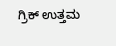ಗ್ರಿಕ್ ಉತ್ತಮ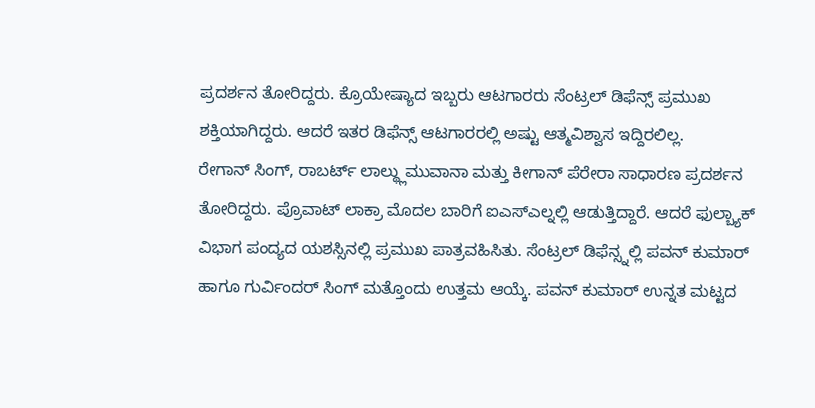ಪ್ರದರ್ಶನ ತೋರಿದ್ದರು. ಕ್ರೊಯೇಷ್ಯಾದ ಇಬ್ಬರು ಆಟಗಾರರು ಸೆಂಟ್ರಲ್ ಡಿಫೆನ್ಸ್ ಪ್ರಮುಖ ಶಕ್ತಿಯಾಗಿದ್ದರು. ಆದರೆ ಇತರ ಡಿಫೆನ್ಸ್ ಆಟಗಾರರಲ್ಲಿ ಅಷ್ಟು ಆತ್ಮವಿಶ್ವಾಸ ಇದ್ದಿರಲಿಲ್ಲ.
ರೇಗಾನ್ ಸಿಂಗ್, ರಾಬರ್ಟ್ ಲಾಲ್ಥ್ಲುಮುವಾನಾ ಮತ್ತು ಕೀಗಾನ್ ಪೆರೇರಾ ಸಾಧಾರಣ ಪ್ರದರ್ಶನ ತೋರಿದ್ದರು. ಪ್ರೊವಾಟ್ ಲಾಕ್ರಾ ಮೊದಲ ಬಾರಿಗೆ ಐಎಸ್ಎಲ್ನಲ್ಲಿ ಆಡುತ್ತಿದ್ದಾರೆ. ಆದರೆ ಫುಲ್ಬ್ಯಾಕ್ ವಿಭಾಗ ಪಂದ್ಯದ ಯಶಸ್ಸಿನಲ್ಲಿ ಪ್ರಮುಖ ಪಾತ್ರವಹಿಸಿತು. ಸೆಂಟ್ರಲ್ ಡಿಫೆನ್ಸ್ನಲ್ಲಿ ಪವನ್ ಕುಮಾರ್ ಹಾಗೂ ಗುರ್ವಿಂದರ್ ಸಿಂಗ್ ಮತ್ತೊಂದು ಉತ್ತಮ ಆಯ್ಕೆ. ಪವನ್ ಕುಮಾರ್ ಉನ್ನತ ಮಟ್ಟದ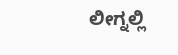ಲೀಗ್ನಲ್ಲಿ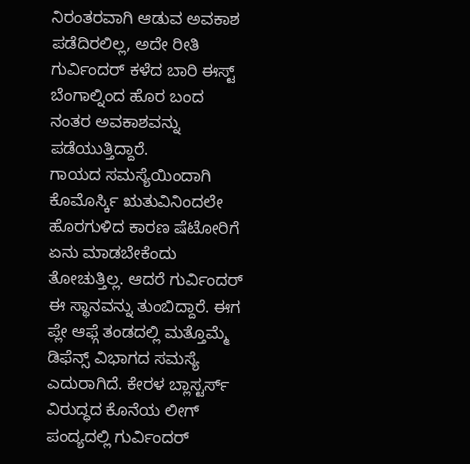ನಿರಂತರವಾಗಿ ಆಡುವ ಅವಕಾಶ ಪಡೆದಿರಲಿಲ್ಲ, ಅದೇ ರೀತಿ ಗುರ್ವಿಂದರ್ ಕಳೆದ ಬಾರಿ ಈಸ್ಟ್ ಬೆಂಗಾಲ್ನಿಂದ ಹೊರ ಬಂದ ನಂತರ ಅವಕಾಶವನ್ನು ಪಡೆಯುತ್ತಿದ್ದಾರೆ.
ಗಾಯದ ಸಮಸ್ಯೆಯಿಂದಾಗಿ ಕೊಮೊರ್ಸ್ಕಿ ಋತುವಿನಿಂದಲೇ ಹೊರಗುಳಿದ ಕಾರಣ ಷೆಟೋರಿಗೆ ಏನು ಮಾಡಬೇಕೆಂದು ತೋಚುತ್ತಿಲ್ಲ. ಆದರೆ ಗುರ್ವಿಂದರ್ ಈ ಸ್ಥಾನವನ್ನು ತುಂಬಿದ್ದಾರೆ. ಈಗ ಪ್ಲೇ ಆಫ್ಗೆ ತಂಡದಲ್ಲಿ ಮತ್ತೊಮ್ಮೆ ಡಿಫೆನ್ಸ್ ವಿಭಾಗದ ಸಮಸ್ಯೆ ಎದುರಾಗಿದೆ. ಕೇರಳ ಬ್ಲಾಸ್ಟರ್ಸ್ ವಿರುದ್ಧದ ಕೊನೆಯ ಲೀಗ್ ಪಂದ್ಯದಲ್ಲಿ ಗುರ್ವಿಂದರ್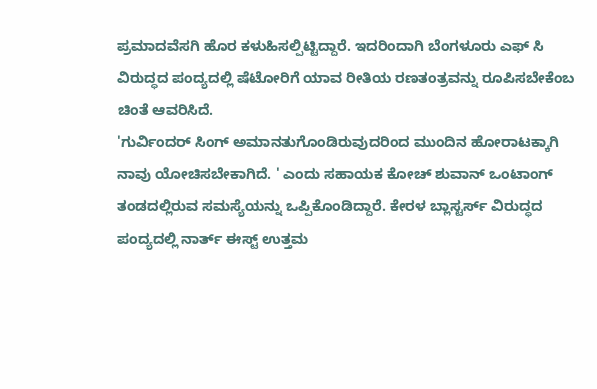ಪ್ರಮಾದವೆಸಗಿ ಹೊರ ಕಳುಹಿಸಲ್ಪಿಟ್ಟಿದ್ದಾರೆ. ಇದರಿಂದಾಗಿ ಬೆಂಗಳೂರು ಎಫ್ ಸಿ ವಿರುದ್ಧದ ಪಂದ್ಯದಲ್ಲಿ ಷೆಟೋರಿಗೆ ಯಾವ ರೀತಿಯ ರಣತಂತ್ರವನ್ನು ರೂಪಿಸಬೇಕೆಂಬ ಚಿಂತೆ ಆವರಿಸಿದೆ.
'ಗುರ್ವಿಂದರ್ ಸಿಂಗ್ ಅಮಾನತುಗೊಂಡಿರುವುದರಿಂದ ಮುಂದಿನ ಹೋರಾಟಕ್ಕಾಗಿ ನಾವು ಯೋಚಿಸಬೇಕಾಗಿದೆ. ' ಎಂದು ಸಹಾಯಕ ಕೋಚ್ ಶುವಾನ್ ಒಂಟಾಂಗ್ ತಂಡದಲ್ಲಿರುವ ಸಮಸ್ಯೆಯನ್ನು ಒಪ್ಪಿಕೊಂಡಿದ್ದಾರೆ. ಕೇರಳ ಬ್ಲಾಸ್ಟರ್ಸ್ ವಿರುದ್ಧದ ಪಂದ್ಯದಲ್ಲಿ ನಾರ್ತ್ ಈಸ್ಟ್ ಉತ್ತಮ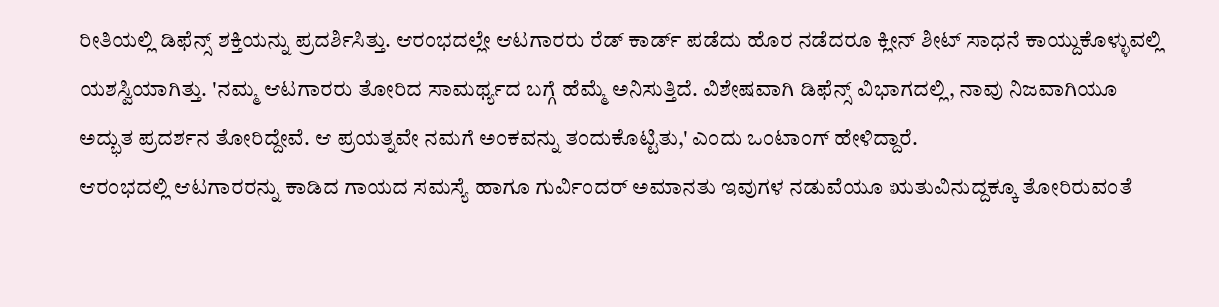ರೀತಿಯಲ್ಲಿ ಡಿಫೆನ್ಸ್ ಶಕ್ತಿಯನ್ನು ಪ್ರದರ್ಶಿಸಿತ್ತು. ಆರಂಭದಲ್ಲೇ ಆಟಗಾರರು ರೆಡ್ ಕಾರ್ಡ್ ಪಡೆದು ಹೊರ ನಡೆದರೂ ಕ್ಲೀನ್ ಶೀಟ್ ಸಾಧನೆ ಕಾಯ್ದುಕೊಳ್ಳುವಲ್ಲಿ ಯಶಸ್ವಿಯಾಗಿತ್ತು. 'ನಮ್ಮ ಆಟಗಾರರು ತೋರಿದ ಸಾಮರ್ಥ್ಯದ ಬಗ್ಗೆ ಹೆಮ್ಮೆ ಅನಿಸುತ್ತಿದೆ. ವಿಶೇಷವಾಗಿ ಡಿಫೆನ್ಸ್ ವಿಭಾಗದಲ್ಲಿ, ನಾವು ನಿಜವಾಗಿಯೂ ಅದ್ಭುತ ಪ್ರದರ್ಶನ ತೋರಿದ್ದೇವೆ. ಆ ಪ್ರಯತ್ನವೇ ನಮಗೆ ಅಂಕವನ್ನು ತಂದುಕೊಟ್ಟಿತು,' ಎಂದು ಒಂಟಾಂಗ್ ಹೇಳಿದ್ದಾರೆ.
ಆರಂಭದಲ್ಲಿ ಆಟಗಾರರನ್ನು ಕಾಡಿದ ಗಾಯದ ಸಮಸ್ಯೆ ಹಾಗೂ ಗುರ್ವಿಂದರ್ ಅಮಾನತು ಇವುಗಳ ನಡುವೆಯೂ ಋತುವಿನುದ್ದಕ್ಕೂ ತೋರಿರುವಂತೆ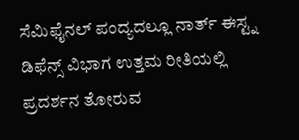ಸೆಮಿಫೈನಲ್ ಪಂದ್ಯದಲ್ಲೂ ನಾರ್ತ್ ಈಸ್ಟ್ನ ಡಿಫೆನ್ಸ್ ವಿಭಾಗ ಉತ್ತಮ ರೀತಿಯಲ್ಲಿ ಪ್ರದರ್ಶನ ತೋರುವ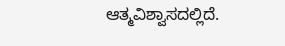ಆತ್ಮವಿಶ್ವಾಸದಲ್ಲಿದೆ.